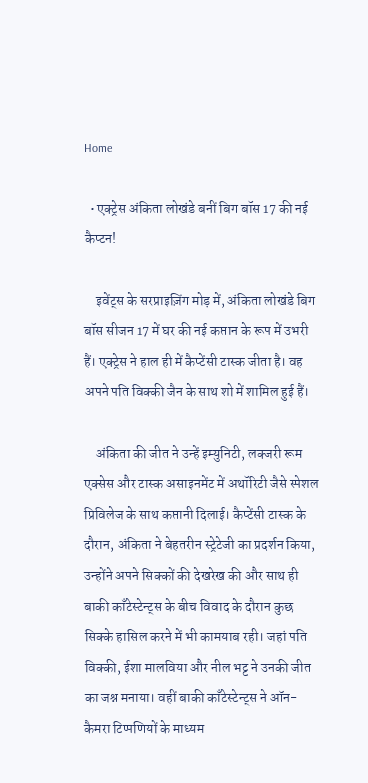Home

  • एक्ट्रेस अंकिता लोखंडे बनीं बिग बॉस 17 की नई कैप्टन!

    इवेंट्स के सरप्राइज़िंग मोड़ में, अंकिता लोखंडे बिग बॉस सीजन 17 में घर की नई कप्तान के रूप में उभरी हैं। एक्ट्रेस ने हाल ही में कैप्टेंसी टास्क जीता है। वह अपने पति विक्की जैन के साथ शो में शामिल हुई हैं।

    अंकिता की जीत ने उन्हें इम्युनिटी, लक्जरी रूम एक्सेस और टास्क असाइनमेंट में अथॉरिटी जैसे स्पेशल प्रिविलेज के साथ कप्तानी दिलाई। कैप्टेंसी टास्क के दौरान, अंकिता ने बेहतरीन स्ट्रेटेजी का प्रदर्शन किया, उन्होंने अपने सिक्कों की देखरेख की और साथ ही बाकी काँटेस्टेन्ट्स के बीच विवाद के दौरान कुछ सिक्के हासिल करने में भी कामयाब रही। जहां पति विक्की, ईशा मालविया और नील भट्ट ने उनकी जीत का जश्न मनाया। वहीं बाकी काँटेस्टेन्ट्स ने ऑन-कैमरा टिप्पणियों के माध्यम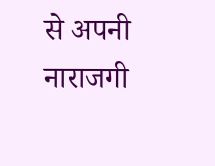से अपनी नाराजगी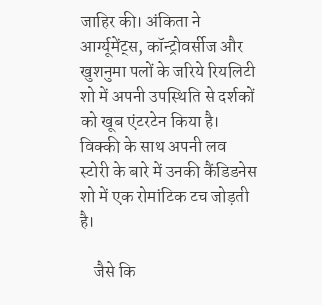जाहिर की। अंकिता ने आर्ग्यूमेंट्स, कॉन्ट्रोवर्सीज और खुशनुमा पलों के जरिये रियलिटी शो में अपनी उपस्थिति से दर्शकों को खूब एंटरटेन किया है। विक्की के साथ अपनी लव स्टोरी के बारे में उनकी कैंडिडनेस शो में एक रोमांटिक टच जोड़ती है।

    जैसे कि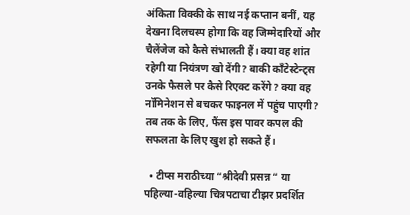अंकिता विक्की के साथ नई कप्तान बनीं, यह देखना दिलचस्प होगा कि वह जिम्मेदारियों और चैलेंजेज को कैसे संभालती हैं। क्या वह शांत रहेगी या नियंत्रण खो देंगी? बाकी काँटेस्टेन्ट्स उनके फैसले पर कैसे रिएक्ट करेंगे? क्या वह नॉमिनेशन से बचकर फाइनल में पहुंच पाएगी? तब तक के लिए, फैंस इस पावर कपल की सफलता के लिए खुश हो सकते हैं।

  • टीप्स मराठीच्या “श्रीदेवी प्रसन्न “ या पहिल्या-वहिल्या चित्रपटाचा टीझर प्रदर्शित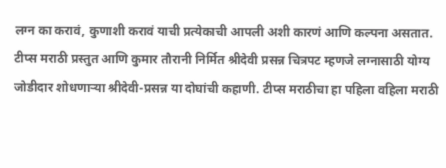लग्न का करावं, कुणाशी करावं याची प्रत्येकाची आपली अशी कारणं आणि कल्पना असतात. टीप्स मराठी प्रस्तुत आणि कुमार तौरानी निर्मित श्रीदेवी प्रसन्न चित्रपट म्हणजे लग्नासाठी योग्य जोडीदार शोधणाऱ्या श्रीदेवी-प्रसन्न या दोघांची कहाणी. टीप्स मराठीचा हा पहिला वहिला मराठी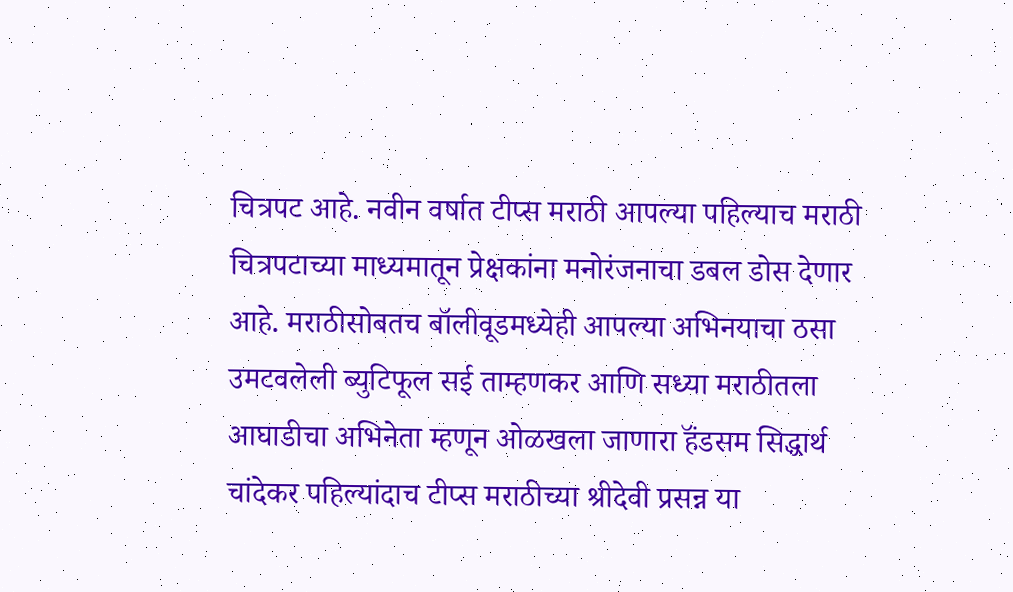चित्रपट आहे. नवीन वर्षात टीप्स मराठी आपल्या पहिल्याच मराठी चित्रपटाच्या माध्यमातून प्रेक्षकांना मनोरंजनाचा डबल डोस देणार आहे. मराठीसोबतच बॉलीवूडमध्येही आपल्या अभिनयाचा ठसा उमटवलेली ब्युटिफूल सई ताम्हणकर आणि सध्या मराठीतला आघाडीचा अभिनेता म्हणून ओळखला जाणारा हॅंडसम सिद्धार्थ चांदेकर पहिल्यांदाच टीप्स मराठीच्या श्रीदेवी प्रसन्न या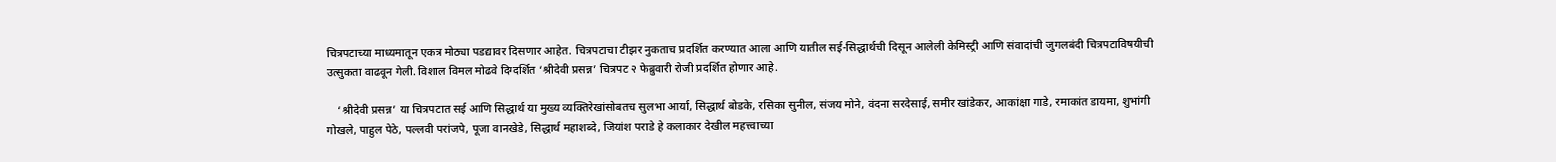चित्रपटाच्या माध्यमातून एकत्र मोठ्या पडद्यावर दिसणार आहेत. चित्रपटाचा टीझर नुकताच प्रदर्शित करण्यात आला आणि यातील सई-सिद्धार्थची दिसून आलेली केमिस्ट्री आणि संवादांची जुगलबंदी चित्रपटाविषयीची उत्सुकता वाढवून गेली. विशाल विमल मोढवे दिग्दर्शित ‘श्रीदेवी प्रसन्न’ चित्रपट २ फेब्रुवारी रोजी प्रदर्शित होणार आहे.

    ‘श्रीदेवी प्रसन्न’ या चित्रपटात सई आणि सिद्धार्थ या मुख्य व्यक्तिरेखांसोबतच सुलभा आर्या, सिद्धार्थ बोडके, रसिका सुनील, संजय मोने, वंदना सरदेसाई, समीर खांडेकर, आकांक्षा गाडे, रमाकांत डायमा, शुभांगी गोखले, पाहुल पेठे, पल्लवी परांजपे, पूजा वानखेडे, सिद्धार्थ महाशब्दे, जियांश पराडे हे कलाकार देखील महत्त्वाच्या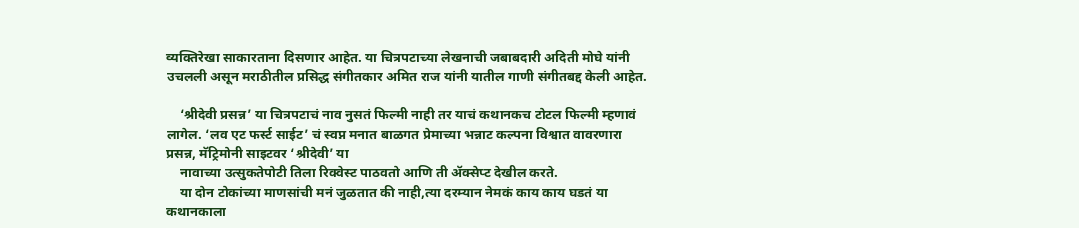व्यक्तिरेखा साकारताना दिसणार आहेत. या चित्रपटाच्या लेखनाची जबाबदारी अदिती मोघे यांनी उचलली असून मराठीतील प्रसिद्ध संगीतकार अमित राज यांनी यातील गाणी संगीतबद्द केली आहेत.

    ‘श्रीदेवी प्रसन्न’ या चित्रपटाचं नाव नुसतं फिल्मी नाही तर याचं कथानकच टोटल फिल्मी म्हणावं लागेल. ‘लव एट फर्स्ट साईट’ चं स्वप्न मनात बाळगत प्रेमाच्या भन्नाट कल्पना विश्वात वावरणारा प्रसन्न, मॅट्रिमोनी साइटवर ‘श्रीदेवी’ या
    नावाच्या उत्सुकतेपोटी तिला रिक्वेस्ट पाठवतो आणि ती ॲक्सेप्ट देखील करते.
    या दोन टोकांच्या माणसांची मनं जुळतात की नाही,त्या दरम्यान नेमकं काय काय घडतं या कथानकाला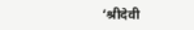‘श्रीदेवी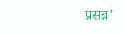प्रसन्न’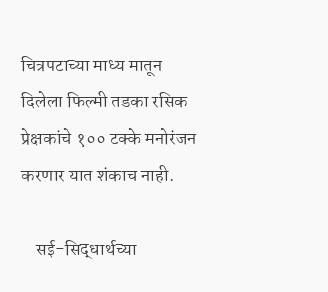चित्रपटाच्या माध्य मातून दिलेला फिल्मी तडका रसिक प्रेक्षकांचे १०० टक्के मनोरंजन करणार यात शंकाच नाही.

    सई-सिद्धार्थच्या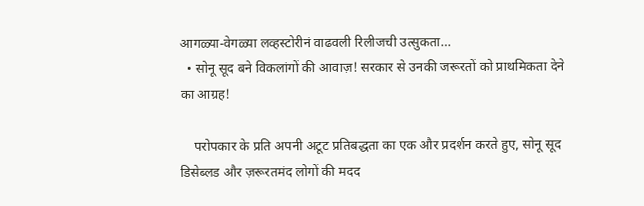आगळ्या-वेगळ्या लव्हस्टोरीनं वाढवली रिलीजची उत्सुकता…
  • सोनू सूद बने विकलांगों की आवाज़! सरकार से उनकी जरूरतों को प्राथमिकता देने का आग्रह!

    परोपकार के प्रति अपनी अटूट प्रतिबद्धता का एक और प्रदर्शन करते हुए, सोनू सूद डिसेब्लड और ज़रूरतमंद लोगों की मदद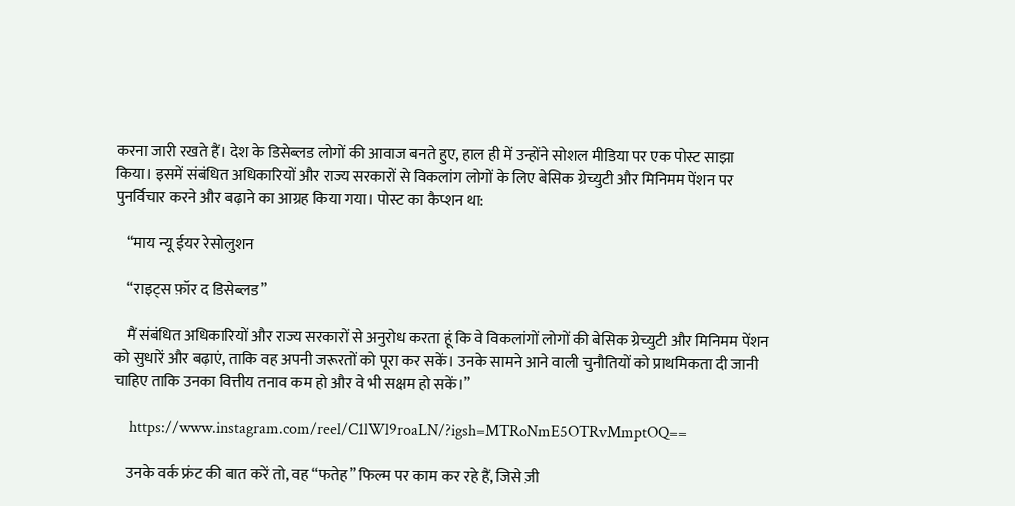करना जारी रखते हैं। देश के डिसेब्लड लोगों की आवाज बनते हुए, हाल ही में उन्होंने सोशल मीडिया पर एक पोस्ट साझा किया। इसमें संबंधित अधिकारियों और राज्य सरकारों से विकलांग लोगों के लिए बेसिक ग्रेच्युटी और मिनिमम पेंशन पर पुनर्विचार करने और बढ़ाने का आग्रह किया गया। पोस्ट का कैप्शन था:

    “माय न्यू ईयर रेसोलुशन

    “राइट्स फ़ॉर द डिसेब्लड”

    मैं संबंधित अधिकारियों और राज्य सरकारों से अनुरोध करता हूं कि वे विकलांगों लोगों की बेसिक ग्रेच्युटी और मिनिमम पेंशन को सुधारें और बढ़ाएं, ताकि वह अपनी जरूरतों को पूरा कर सकें। उनके सामने आने वाली चुनौतियों को प्राथमिकता दी जानी चाहिए ताकि उनका वित्तीय तनाव कम हो और वे भी सक्षम हो सकें।”

    https://www.instagram.com/reel/C1lWl9roaLN/?igsh=MTRoNmE5OTRvMmptOQ==

    उनके वर्क फ्रंट की बात करें तो, वह “फतेह” फिल्म पर काम कर रहे हैं, जिसे ज़ी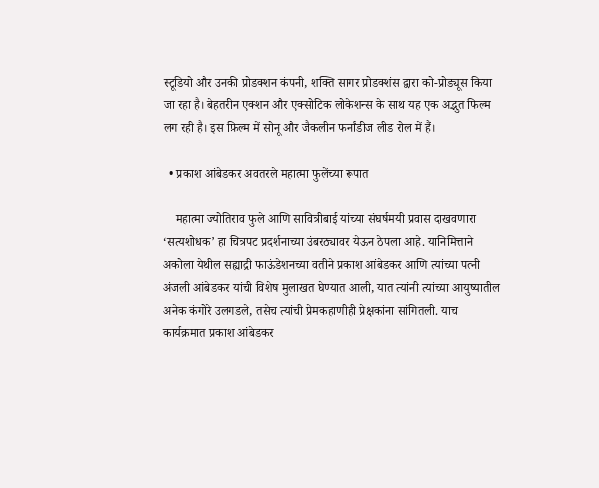स्टूडियो और उनकी प्रोडक्शन कंपनी, शक्ति सागर प्रोडक्शंस द्वारा को-प्रोड्यूस किया जा रहा है। बेहतरीन एक्शन और एक्सोटिक लोकेशन्स के साथ यह एक अद्भुत फिल्म लग रही है। इस फ़िल्म में सोनू और जैकलीन फर्नांडीज लीड रोल में हैं।

  • प्रकाश आंबेडकर अवतरले महात्मा फुलेंच्या रूपात

    महात्मा ज्योतिराव फुले आणि सावित्रीबाई यांच्या संघर्षमयी प्रवास दाखवणारा ‘सत्यशोधक’ हा चित्रपट प्रदर्शनाच्या उंबरठ्यावर येऊन ठेपला आहे. यानिमित्ताने अकोला येथील सह्याद्री फाऊंडेशनच्या वतीने प्रकाश आंबेडकर आणि त्यांच्या पत्नी अंजली आंबेडकर यांची विशेष मुलाखत घेण्यात आली, यात त्यांनी त्यांच्या आयुष्यातील अनेक कंगोरे उलगडले, तसेच त्यांची प्रेमकहाणीही प्रेक्षकांना सांगितली. याच कार्यक्रमात प्रकाश आंबेडकर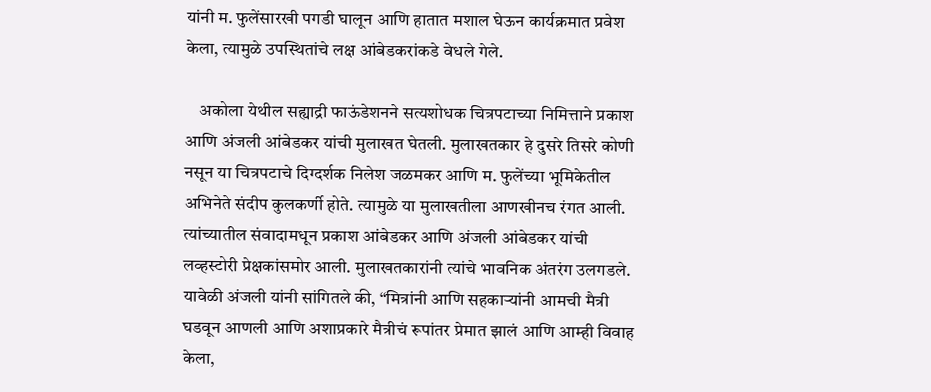यांनी म. फुलेंसारखी पगडी घालून आणि हातात मशाल घेऊन कार्यक्रमात प्रवेश केला, त्यामुळे उपस्थितांचे लक्ष आंबेडकरांकडे वेधले गेले.

    अकोला येथील सह्याद्री फाऊंडेशनने सत्यशोधक चित्रपटाच्या निमित्ताने प्रकाश आणि अंजली आंबेडकर यांची मुलाखत घेतली. मुलाखतकार हे दुसरे तिसरे कोणी नसून या चित्रपटाचे दिग्दर्शक निलेश जळमकर आणि म. फुलेंच्या भूमिकेतील अभिनेते संदीप कुलकर्णी होते. त्यामुळे या मुलाखतीला आणखीनच रंगत आली. त्यांच्यातील संवादामधून प्रकाश आंबेडकर आणि अंजली आंबेडकर यांची लव्हस्टोरी प्रेक्षकांसमोर आली. मुलाखतकारांनी त्यांचे भावनिक अंतरंग उलगडले. यावेळी अंजली यांनी सांगितले की, “मित्रांनी आणि सहकाऱ्यांनी आमची मैत्री घडवून आणली आणि अशाप्रकारे मैत्रीचं रूपांतर प्रेमात झालं आणि आम्ही विवाह केला,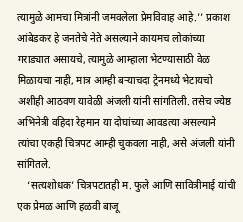त्यामुळे आमचा मित्रांनी जमवलेला प्रेमविवाह आहे.’’ प्रकाश आंबेडकर हे जनतेचे नेते असल्याने कायमच लोकांच्या गराड्यात असायचे, त्यामुळे आम्हाला भेटण्यासाठी वेळ मिळायचा नाही, मात्र आम्ही बऱ्याचदा ट्रेनमध्ये भेटायचो अशीही आठवण यावेळी अंजली यांनी सांगतिली. तसेच ज्येष्ठ अभिनेत्री वहिदा रेहमान या दोघांच्या आवडत्या असल्याने त्यांचा एकही चित्रपट आम्ही चुकवला नाही, असे अंजली यांनी सांगितले.
    ‘सत्यशोधक’ चित्रपटातही म. फुले आणि सावित्रीमाई यांची एक प्रेमळ आणि हळवी बाजू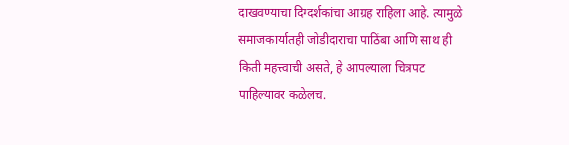दाखवण्याचा दिग्दर्शकांचा आग्रह राहिला आहे. त्यामुळे समाजकार्यातही जोडीदाराचा पाठिंबा आणि साथ ही किती महत्त्वाची असते, हे आपल्याला चित्रपट पाहिल्यावर कळेलच.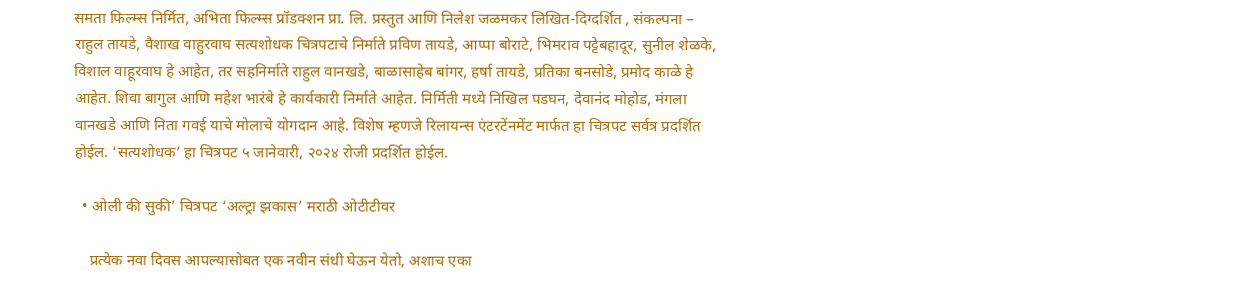समता फिल्म्स निर्मित, अभिता फिल्म्स प्रॉडक्शन प्रा. लि. प्रस्तुत आणि निलेश जळमकर लिखित-दिग्दर्शित , संकल्पना – राहुल तायडे, वैशाख वाहुरवाघ सत्यशोधक चित्रपटाचे निर्माते प्रविण तायडे, आप्पा बोराटे, भिमराव पट्टेबहादूर, सुनील शेळके, विशाल वाहूरवाघ हे आहेत, तर सहनिर्माते राहुल वानखडे, बाळासाहेब बांगर, हर्षा तायडे, प्रतिका बनसोडे, प्रमोद काळे हे आहेत. शिवा बागुल आणि महेश भारंबे हे कार्यकारी निर्माते आहेत. निर्मिती मध्ये निखिल पडघन, देवानंद मोहोड, मंगला वानखडे आणि निता गवई याचे मोलाचे योगदान आहे. विशेष म्हणजे रिलायन्स एंटरटेंनमेंट मार्फत हा चित्रपट सर्वत्र प्रदर्शित होईल. ‘सत्यशोधक’ हा चित्रपट ५ जानेवारी, २०२४ रोजी प्रदर्शित होईल.

  • ओली की सुकी’ चित्रपट ‘अल्ट्रा झकास’ मराठी ओटीटीवर

    प्रत्येक नवा दिवस आपल्यासोबत एक नवीन संधी घेऊन येतो, अशाच एका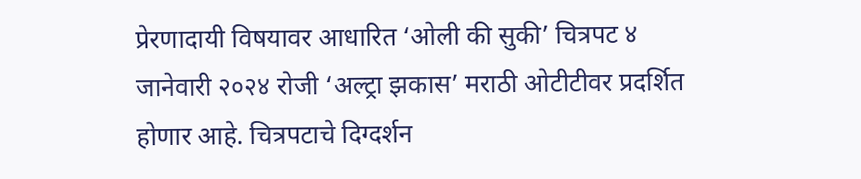प्रेरणादायी विषयावर आधारित ‘ओली की सुकी’ चित्रपट ४ जानेवारी २०२४ रोजी ‘अल्ट्रा झकास’ मराठी ओटीटीवर प्रदर्शित होणार आहे. चित्रपटाचे दिग्दर्शन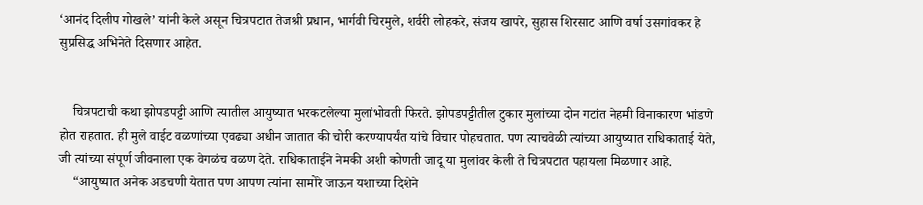‘आनंद दिलीप गोखले’ यांनी केले असून चित्रपटात तेजश्री प्रधान, भार्गवी चिरमुले, शर्वरी लोहकरे, संजय खापरे, सुहास शिरसाट आणि वर्षा उसगांवकर हे सुप्रसिद्ध अभिनेते दिसणार आहेत.


    चित्रपटाची कथा झोपडपट्टी आणि त्यातील आयुष्यात भरकटलेल्या मुलांभोवती फिरते. झोपडपट्टीतील टुकार मुलांच्या दोन गटांत नेहमी विनाकारण भांडणे होत राहतात. ही मुले वाईट वळणांच्या एवढ्या अधीन जातात की चोरी करण्यापर्यंत यांचे विचार पोहचतात. पण त्याचवेळी त्यांच्या आयुष्यात राधिकाताई येते, जी त्यांच्या संपूर्ण जीवनाला एक वेगळंच वळण देते. राधिकाताईने नेमकी अशी कोणती जादू या मुलांवर केली ते चित्रपटात पहायला मिळणार आहे.
    “आयुष्यात अनेक अडचणी येतात पण आपण त्यांना सामोरे जाऊन यशाच्या दिशेने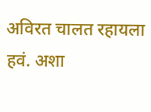अविरत चालत रहायला हवं. अशा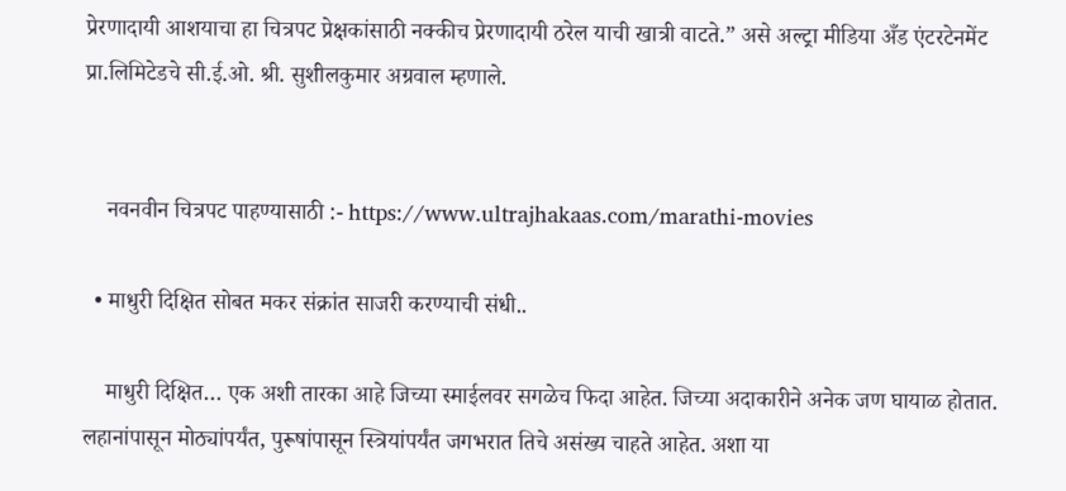प्रेरणादायी आशयाचा हा चित्रपट प्रेक्षकांसाठी नक्कीच प्रेरणादायी ठरेल याची खात्री वाटते.” असे अल्ट्रा मीडिया अँड एंटरटेनमेंट प्रा.लिमिटेडचे सी.ई.ओ. श्री. सुशीलकुमार अग्रवाल म्हणाले.


    नवनवीन चित्रपट पाहण्यासाठी :- https://www.ultrajhakaas.com/marathi-movies

  • माधुरी दिक्षित सोबत मकर संक्रांत साजरी करण्याची संधी..

    माधुरी दिक्षित… एक अशी तारका आहे जिच्या स्माईलवर सगळेच फिदा आहेत. जिच्या अदाकारीने अनेक जण घायाळ होतात. लहानांपासून मोठ्यांपर्यंत, पुरूषांपासून स्त्रियांपर्यंत जगभरात तिचे असंख्य चाहते आहेत. अशा या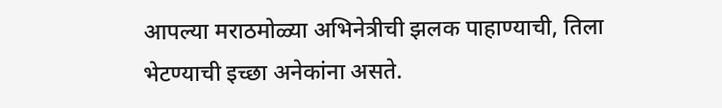आपल्या मराठमोळ्या अभिनेत्रीची झलक पाहाण्याची, तिला भेटण्याची इच्छा अनेकांना असते.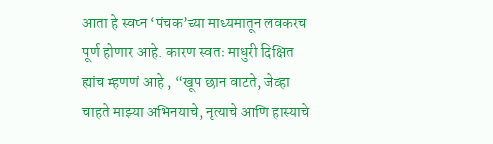आता हे स्वप्न ‘पंचक’च्या माध्यमातून लवकरच पूर्ण होणार आहे. कारण स्वतः माधुरी दिक्षित ह्यांच म्हणणं आहे , “खूप छान वाटते, जेव्हा चाहते माझ्या अभिनयाचे, नृत्याचे आणि हास्याचे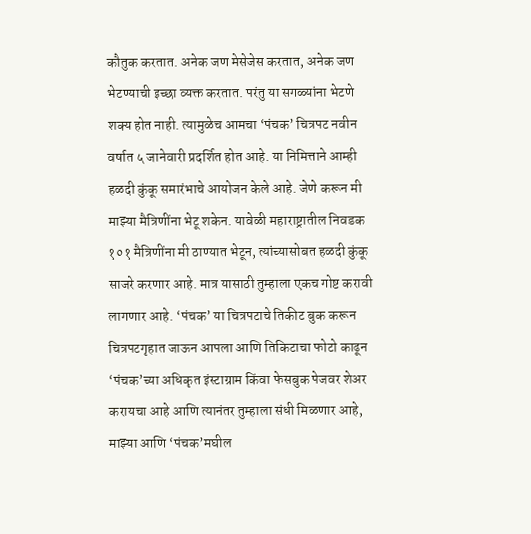कौतुक करतात. अनेक जण मेसेजेस करतात, अनेक जण भेटण्याची इच्छा व्यक्त करतात. परंतु या सगळ्यांना भेटणे शक्य होत नाही. त्यामुळेच आमचा ‘पंचक’ चित्रपट नवीन वर्षात ५ जानेवारी प्रदर्शित होत आहे. या निमित्ताने आम्ही हळदी कुंकू समारंभाचे आयोजन केले आहे. जेणे करून मी माझ्या मैत्रिणींना भेटू शकेन. यावेळी महाराष्ट्रातील निवडक १०१ मैत्रिणींना मी ठाण्यात भेटून, त्यांच्यासोबत हळदी कुंकू साजरे करणार आहे. मात्र यासाठी तुम्हाला एकच गोष्ट करावी लागणार आहे. ‘पंचक’ या चित्रपटाचे तिकीट बुक करून चित्रपटगृहात जाऊन आपला आणि तिकिटाचा फोटो काढून ‘पंचक’च्या अधिकृत इंस्टाग्राम किंवा फेसबुक पेजवर शेअर करायचा आहे आणि त्यानंतर तुम्हाला संधी मिळणार आहे, माझ्या आणि ‘पंचक’मघील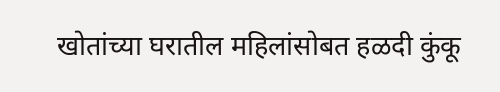खोतांच्या घरातील महिलांसोबत हळदी कुंकू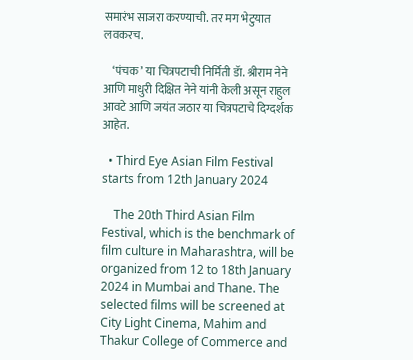समारंभ साजरा करण्याची. तर मग भेटुयात लवकरच.

    ‘पंचक’ या चित्रपटाची निर्मिती डॅा. श्रीराम नेने आणि माधुरी दिक्षित नेने यांनी केली असून राहुल आवटे आणि जयंत जठार या चित्रपटाचे दिग्दर्शक आहेत.

  • Third Eye Asian Film Festival starts from 12th January 2024

    The 20th Third Asian Film Festival, which is the benchmark of film culture in Maharashtra, will be organized from 12 to 18th January 2024 in Mumbai and Thane. The selected films will be screened at City Light Cinema, Mahim and Thakur College of Commerce and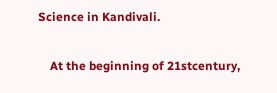Science in Kandivali.

    At the beginning of 21stcentury,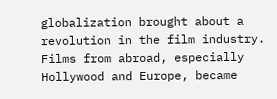globalization brought about a revolution in the film industry. Films from abroad, especially Hollywood and Europe, became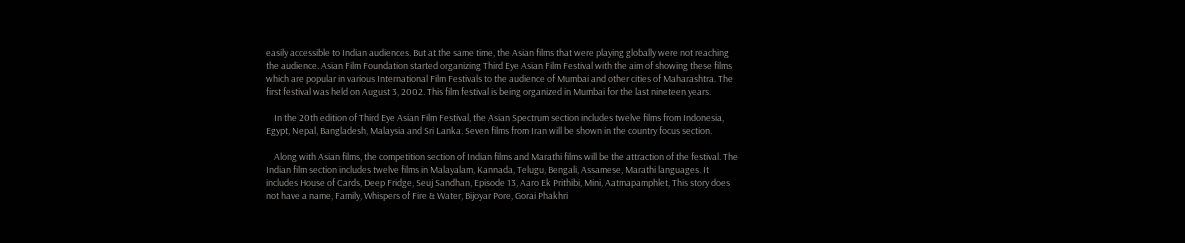easily accessible to Indian audiences. But at the same time, the Asian films that were playing globally were not reaching the audience. Asian Film Foundation started organizing Third Eye Asian Film Festival with the aim of showing these films which are popular in various International Film Festivals to the audience of Mumbai and other cities of Maharashtra. The first festival was held on August 3, 2002. This film festival is being organized in Mumbai for the last nineteen years.

    In the 20th edition of Third Eye Asian Film Festival, the Asian Spectrum section includes twelve films from Indonesia, Egypt, Nepal, Bangladesh, Malaysia and Sri Lanka. Seven films from Iran will be shown in the country focus section.

    Along with Asian films, the competition section of Indian films and Marathi films will be the attraction of the festival. The Indian film section includes twelve films in Malayalam, Kannada, Telugu, Bengali, Assamese, Marathi languages. It includes House of Cards, Deep Fridge, Seuj Sandhan, Episode 13, Aaro Ek Prithibi, Mini, Aatmapamphlet, This story does not have a name, Family, Whispers of Fire & Water, Bijoyar Pore, Gorai Phakhri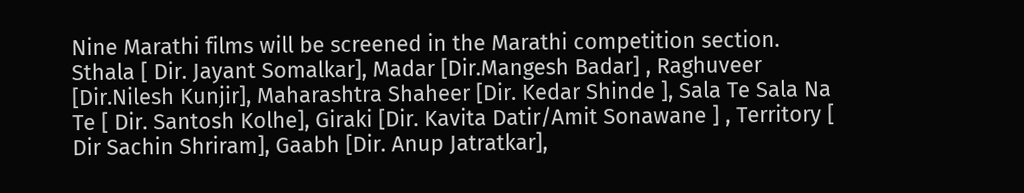Nine Marathi films will be screened in the Marathi competition section. Sthala [ Dir. Jayant Somalkar], Madar [Dir.Mangesh Badar] , Raghuveer [Dir.Nilesh Kunjir], Maharashtra Shaheer [Dir. Kedar Shinde ], Sala Te Sala Na Te [ Dir. Santosh Kolhe], Giraki [Dir. Kavita Datir/Amit Sonawane ] , Territory [ Dir Sachin Shriram], Gaabh [Dir. Anup Jatratkar],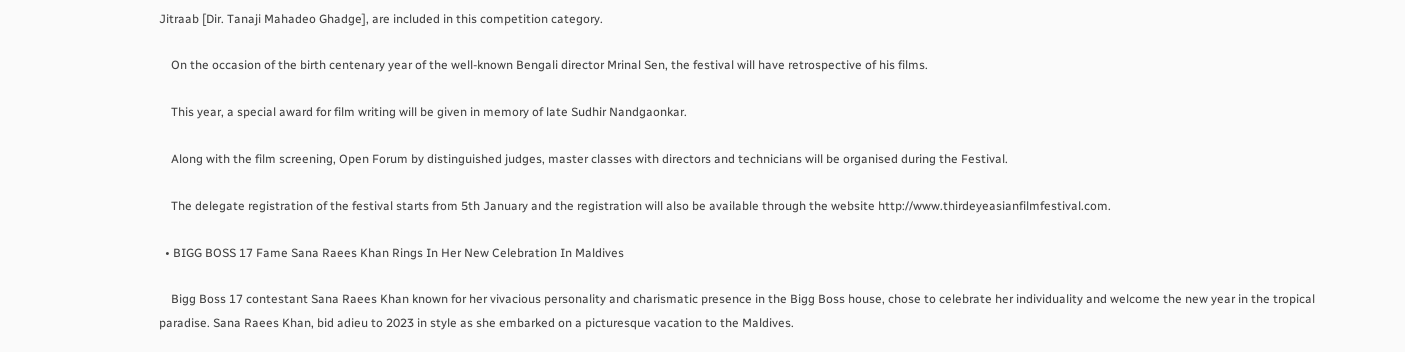Jitraab [Dir. Tanaji Mahadeo Ghadge], are included in this competition category.

    On the occasion of the birth centenary year of the well-known Bengali director Mrinal Sen, the festival will have retrospective of his films.

    This year, a special award for film writing will be given in memory of late Sudhir Nandgaonkar.

    Along with the film screening, Open Forum by distinguished judges, master classes with directors and technicians will be organised during the Festival.

    The delegate registration of the festival starts from 5th January and the registration will also be available through the website http://www.thirdeyeasianfilmfestival.com.

  • BIGG BOSS 17 Fame Sana Raees Khan Rings In Her New Celebration In Maldives

    Bigg Boss 17 contestant Sana Raees Khan known for her vivacious personality and charismatic presence in the Bigg Boss house, chose to celebrate her individuality and welcome the new year in the tropical paradise. Sana Raees Khan, bid adieu to 2023 in style as she embarked on a picturesque vacation to the Maldives.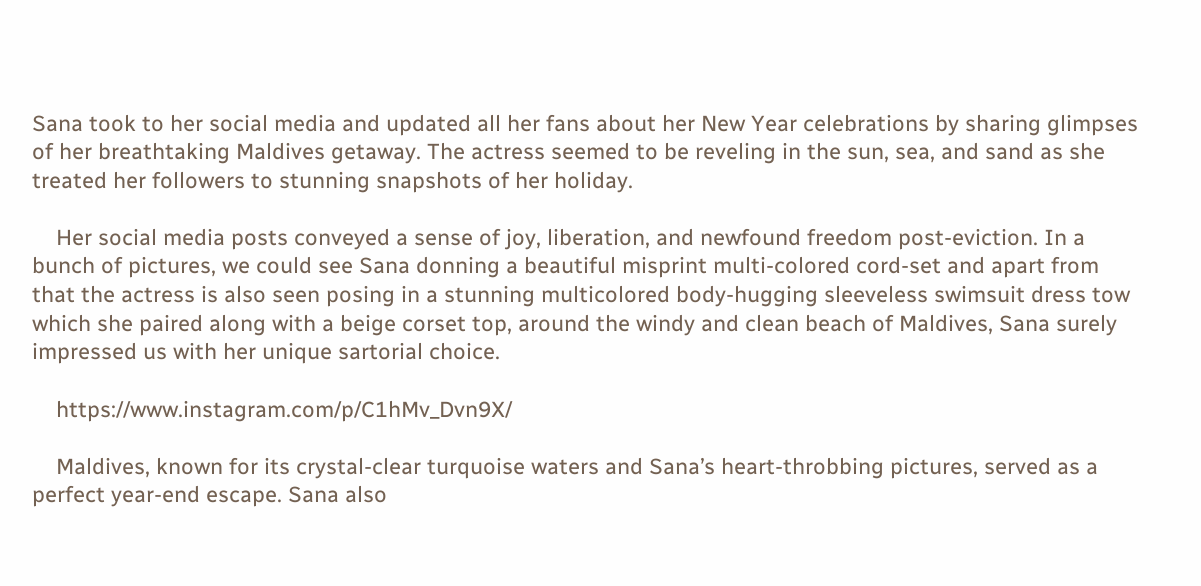Sana took to her social media and updated all her fans about her New Year celebrations by sharing glimpses of her breathtaking Maldives getaway. The actress seemed to be reveling in the sun, sea, and sand as she treated her followers to stunning snapshots of her holiday.

    Her social media posts conveyed a sense of joy, liberation, and newfound freedom post-eviction. In a bunch of pictures, we could see Sana donning a beautiful misprint multi-colored cord-set and apart from that the actress is also seen posing in a stunning multicolored body-hugging sleeveless swimsuit dress tow which she paired along with a beige corset top, around the windy and clean beach of Maldives, Sana surely impressed us with her unique sartorial choice.

    https://www.instagram.com/p/C1hMv_Dvn9X/

    Maldives, known for its crystal-clear turquoise waters and Sana’s heart-throbbing pictures, served as a perfect year-end escape. Sana also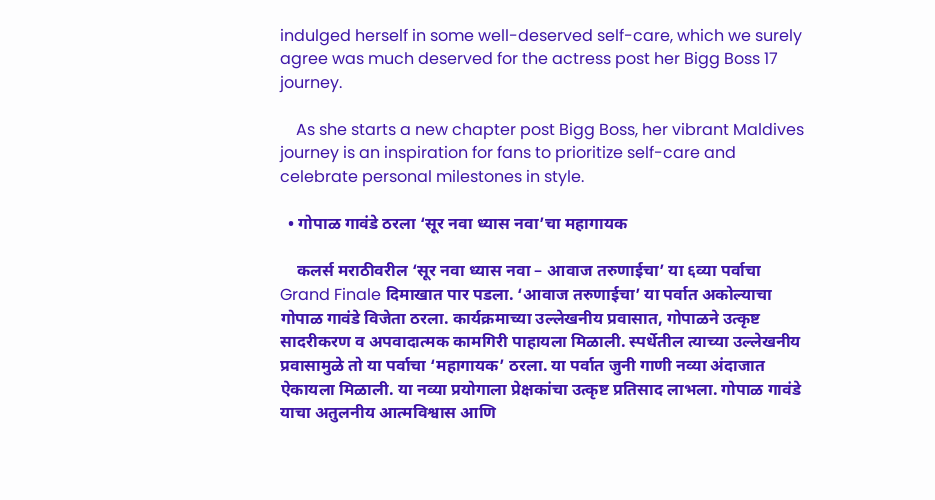indulged herself in some well-deserved self-care, which we surely agree was much deserved for the actress post her Bigg Boss 17 journey.

    As she starts a new chapter post Bigg Boss, her vibrant Maldives journey is an inspiration for fans to prioritize self-care and celebrate personal milestones in style.

  • गोपाळ गावंडे ठरला ‘सूर नवा ध्यास नवा’चा महागायक

    कलर्स मराठीवरील ‘सूर नवा ध्यास नवा – आवाज तरुणाईचा’ या ६व्या पर्वाचा Grand Finale दिमाखात पार पडला. ‘आवाज तरुणाईचा’ या पर्वात अकोल्याचा गोपाळ गावंडे विजेता ठरला. कार्यक्रमाच्या उल्लेखनीय प्रवासात, गोपाळने उत्कृष्ट सादरीकरण व अपवादात्मक कामगिरी पाहायला मिळाली. स्पर्धेतील त्याच्या उल्लेखनीय प्रवासामुळे तो या पर्वाचा ‘महागायक’ ठरला. या पर्वात जुनी गाणी नव्या अंदाजात ऐकायला मिळाली. या नव्या प्रयोगाला प्रेक्षकांचा उत्कृष्ट प्रतिसाद लाभला. गोपाळ गावंडे याचा अतुलनीय आत्मविश्वास आणि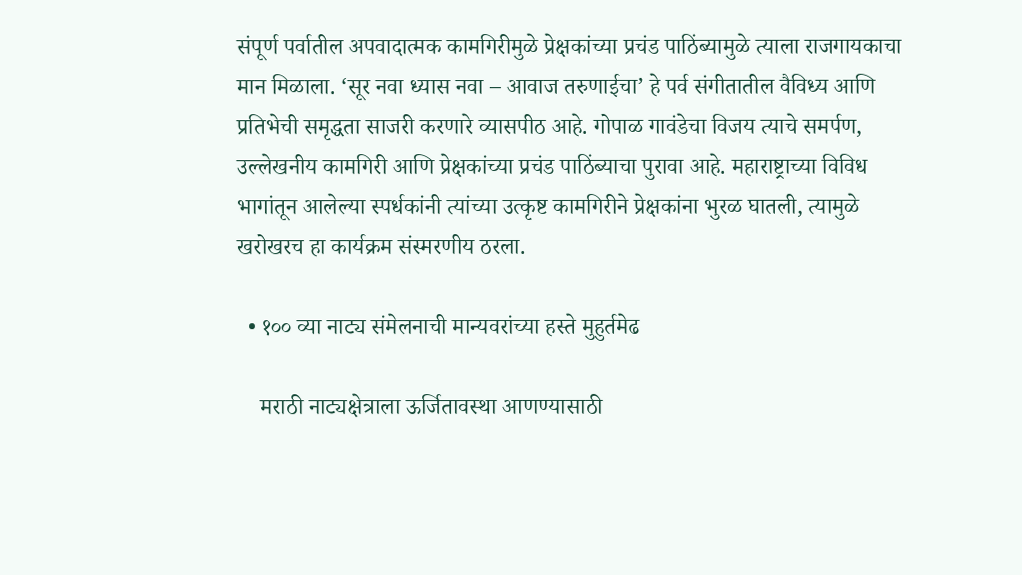संपूर्ण पर्वातील अपवादात्मक कामगिरीमुळे प्रेक्षकांच्या प्रचंड पाठिंब्यामुळे त्याला राजगायकाचा मान मिळाला. ‘सूर नवा ध्यास नवा – आवाज तरुणाईचा’ हे पर्व संगीतातील वैविध्य आणि प्रतिभेची समृद्धता साजरी करणारे व्यासपीठ आहे. गोपाळ गावंडेचा विजय त्याचे समर्पण, उल्लेखनीय कामगिरी आणि प्रेक्षकांच्या प्रचंड पाठिंब्याचा पुरावा आहे. महाराष्ट्राच्या विविध भागांतून आलेल्या स्पर्धकांनी त्यांच्या उत्कृष्ट कामगिरीने प्रेक्षकांना भुरळ घातली, त्यामुळे खरोखरच हा कार्यक्रम संस्मरणीय ठरला.

  • १०० व्या नाट्य संमेलनाची मान्यवरांच्या हस्ते मुहुर्तमेढ

    मराठी नाट्यक्षेत्राला ऊर्जितावस्था आणण्यासाठी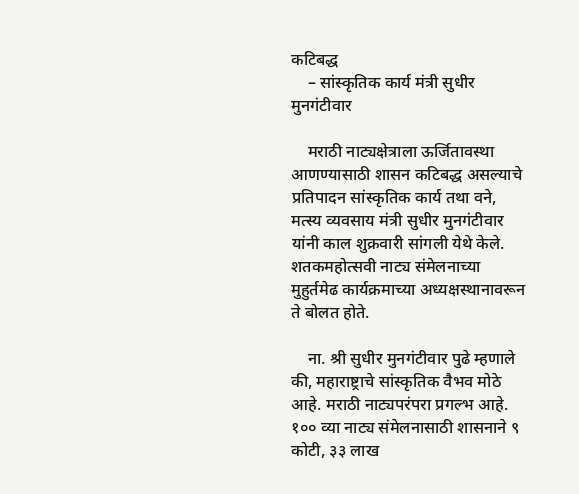कटिबद्ध
    – सांस्कृतिक कार्य मंत्री सुधीर मुनगंटीवार

    मराठी नाट्यक्षेत्राला ऊर्जितावस्था आणण्यासाठी शासन कटिबद्ध असल्याचे प्रतिपादन सांस्कृतिक कार्य तथा वने, मत्स्य व्यवसाय मंत्री सुधीर मुनगंटीवार यांनी काल शुक्रवारी सांगली येथे केले. शतकमहोत्सवी नाट्य संमेलनाच्या मुहुर्तमेढ कार्यक्रमाच्या अध्यक्षस्थानावरून ते बोलत होते.

    ना. श्री सुधीर मुनगंटीवार पुढे म्हणाले की, महाराष्ट्राचे सांस्कृतिक वैभव मोठे आहे. मराठी नाट्यपरंपरा प्रगल्भ आहे. १०० व्या नाट्य संमेलनासाठी शासनाने ९ कोटी, ३३ लाख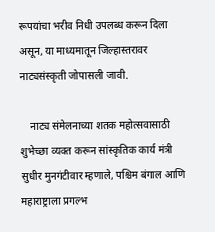रूपयांचा भरीव निधी उपलब्ध करून दिला असून, या माध्यमातून जिल्हास्तरावर नाट्यसंस्कृती जोपासली जावी.

    नाट्य संमेलनाच्या शतक महोत्सवासाठी शुभेच्छा व्यक्त करून सांस्कृतिक कार्य मंत्री सुधीर मुनगंटीवार म्हणाले, पश्चिम बंगाल आणि महाराष्ट्राला प्रगल्भ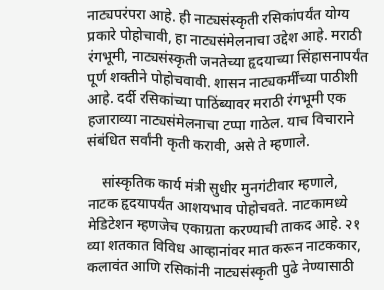नाट्यपरंपरा आहे. ही नाट्यसंस्कृती रसिकांपर्यंत योग्य प्रकारे पोहोचावी, हा नाट्यसंमेलनाचा उद्देश आहे. मराठी रंगभूमी, नाट्यसंस्कृती जनतेच्या हृदयाच्या सिंहासनापर्यंत पूर्ण शक्तीने पोहोचवावी. शासन नाट्यकर्मींच्या पाठीशी आहे. दर्दी रसिकांच्या पाठिंब्यावर मराठी रंगभूमी एक हजाराव्या नाट्यसंमेलनाचा टप्पा गाठेल. याच विचाराने संबंधित सर्वांनी कृती करावी, असे ते म्हणाले.

    सांस्कृतिक कार्य मंत्री सुधीर मुनगंटीवार म्हणाले, नाटक हृदयापर्यंत आशयभाव पोहोचवते. नाटकामध्ये मेडिटेशन म्हणजेच एकाग्रता करण्याची ताकद आहे. २१ व्या शतकात विविध आव्हानांवर मात करून नाटककार, कलावंत आणि रसिकांनी नाट्यसंस्कृती पुढे नेण्यासाठी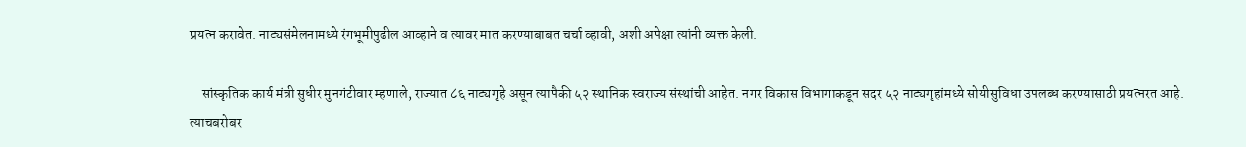प्रयत्न करावेत. नाट्यसंमेलनामध्ये रंगभूमीपुढील आव्हाने व त्यावर मात करण्याबाबत चर्चा व्हावी, अशी अपेक्षा त्यांनी व्यक्त केली.

    सांस्कृतिक कार्य मंत्री सुधीर मुनगंटीवार म्हणाले, राज्यात ८६ नाट्यगृहे असून त्यापैकी ५२ स्थानिक स्वराज्य संस्थांची आहेत. नगर विकास विभागाकडून सदर ५२ नाट्यगृहांमध्ये सोयीसुविधा उपलब्ध करण्यासाठी प्रयत्नरत आहे. त्याचबरोबर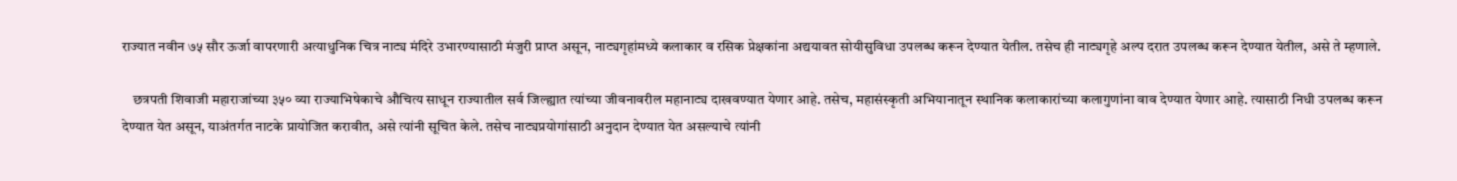राज्यात नवीन ७५ सौर ऊर्जा वापरणारी अत्याधुनिक चित्र नाट्य मंदिरे उभारण्यासाठी मंजुरी प्राप्त असून, नाट्यगृहांमध्ये कलाकार व रसिक प्रेक्षकांना अद्ययावत सोयीसुविधा उपलब्ध करून देण्यात येतील. तसेच ही नाट्यगृहे अल्प दरात उपलब्ध करून देण्यात येतील, असे ते म्हणाले.

    छत्रपती शिवाजी महाराजांच्या ३५० व्या राज्याभिषेकाचे औचित्य साधून राज्यातील सर्व जिल्ह्यात त्यांच्या जीवनावरील महानाट्य दाखवण्यात येणार आहे. तसेच, महासंस्कृती अभियानातून स्थानिक कलाकारांच्या कलागुणांना वाव देण्यात येणार आहे. त्यासाठी निधी उपलब्ध करून देण्यात येत असून, याअंतर्गत नाटके प्रायोजित करावीत, असे त्यांनी सूचित केले. तसेच नाट्यप्रयोगांसाठी अनुदान देण्यात येत असल्याचे त्यांनी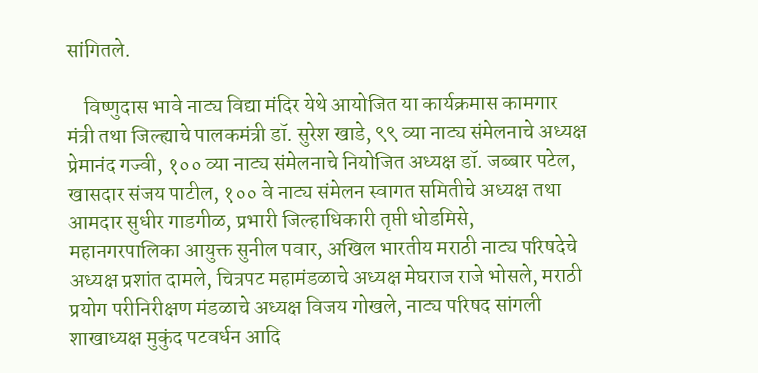सांगितले.

    विष्णुदास भावे नाट्य विद्या मंदिर येथे आयोजित या कार्यक्रमास कामगार मंत्री तथा जिल्ह्याचे पालकमंत्री डॉ. सुरेश खाडे, ९९ व्या नाट्य संमेलनाचे अध्यक्ष प्रेमानंद गज्वी, १०० व्या नाट्य संमेलनाचे नियोजित अध्यक्ष डॉ. जब्बार पटेल, खासदार संजय पाटील, १०० वे नाट्य संमेलन स्वागत समितीचे अध्यक्ष तथा आमदार सुधीर गाडगीळ, प्रभारी जिल्हाधिकारी तृप्ती धोडमिसे, महानगरपालिका आयुक्त सुनील पवार, अखिल भारतीय मराठी नाट्य परिषदेचे अध्यक्ष प्रशांत दामले, चित्रपट महामंडळाचे अध्यक्ष मेघराज राजे भोसले, मराठी प्रयोग परीनिरीक्षण मंडळाचे अध्यक्ष विजय गोखले, नाट्य परिषद सांगली शाखाध्यक्ष मुकुंद पटवर्धन आदि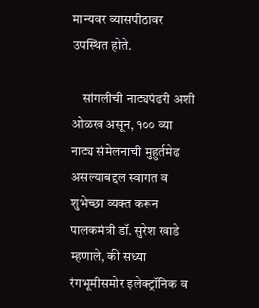मान्यवर व्यासपीठावर उपस्थित होते.

    सांगलीची नाट्यपंढरी अशी ओळख असून, १०० व्या नाट्य संमेलनाची मुहुर्तमेढ असल्याबद्दल स्वागत व शुभेच्छा व्यक्त करून पालकमंत्री डॉ. सुरेश खाडे म्हणाले, की सध्या रंगभूमीसमोर इलेक्ट्रॉनिक व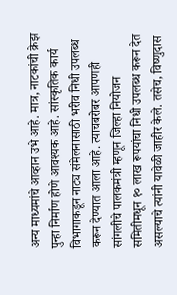अन्य माध्यमांचे आव्हान उभे आहे. मात्र, नाटकांची क्रेझ पुन्हा निर्माण होणे आवश्यक आहे. सांस्कृतिक कार्य विभागाकडून नाट्य संमेलनासाठी भरीव निधी उपलब्ध करून देण्यात आला आहे. त्याचबरोबर आपणही सांगलीचे पालकमंत्री म्हणून जिल्हा नियोजन समितीमधून १० लाख रूपयांचा निधी उपलब्ध करून देत असल्याचे त्यांनी यावेळी जाहीर केले. तसेच, विष्णुदास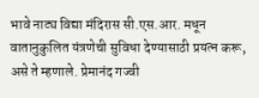भावे नाट्य विद्या मंदिरास सी.एस.आर. मधून वातानुकुलित यंत्रणेची सुविधा देण्यासाठी प्रयत्न करू, असे ते म्हणाले. प्रेमानंद गज्वी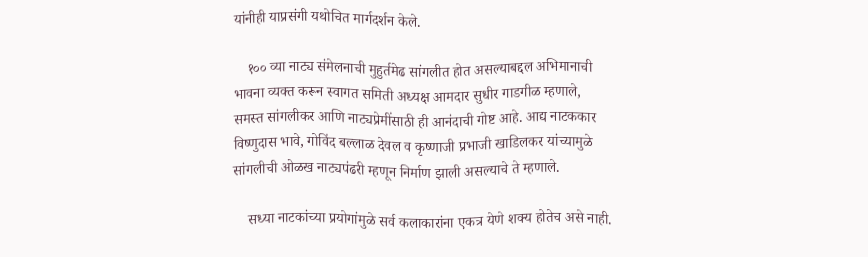यांनीही याप्रसंगी यथोचित मार्गदर्शन केले.

    १०० व्या नाट्य संमेलनाची मुहुर्तमेढ सांगलीत होत असल्याबद्दल अभिमानाची भावना व्यक्त करून स्वागत समिती अध्यक्ष आमदार सुधीर गाडगीळ म्हणाले, समस्त सांगलीकर आणि नाट्यप्रेमींसाठी ही आनंदाची गोष्ट आहे. आद्य नाटककार विष्णुदास भावे, गोविंद बल्लाळ देवल व कृष्णाजी प्रभाजी खाडिलकर यांच्यामुळे सांगलीची ओळख नाट्यपंढरी म्हणून निर्माण झाली असल्याचे ते म्हणाले.

    सध्या नाटकांच्या प्रयोगांमुळे सर्व कलाकारांना एकत्र येणे शक्य होतेच असे नाही.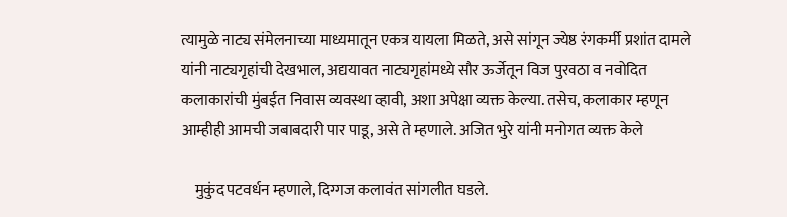त्यामुळे नाट्य संमेलनाच्या माध्यमातून एकत्र यायला मिळते, असे सांगून ज्येष्ठ रंगकर्मी प्रशांत दामले यांनी नाट्यगृहांची देखभाल, अद्ययावत नाट्यगृहांमध्ये सौर ऊर्जेतून विज पुरवठा व नवोदित कलाकारांची मुंबईत निवास व्यवस्था व्हावी, अशा अपेक्षा व्यक्त केल्या. तसेच, कलाकार म्हणून आम्हीही आमची जबाबदारी पार पाडू, असे ते म्हणाले. अजित भुरे यांनी मनोगत व्यक्त केले

    मुकुंद पटवर्धन म्हणाले, दिग्गज कलावंत सांगलीत घडले.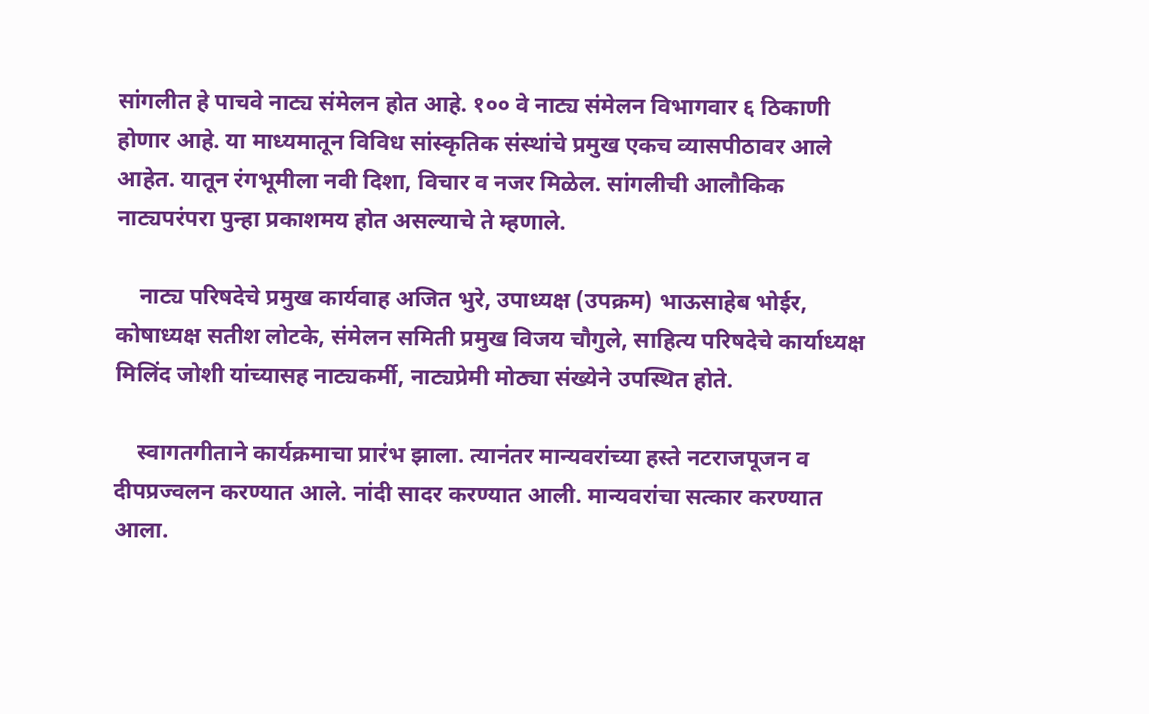सांगलीत हे पाचवे नाट्य संमेलन होत आहे. १०० वे नाट्य संमेलन विभागवार ६ ठिकाणी होणार आहे. या माध्यमातून विविध सांस्कृतिक संस्थांचे प्रमुख एकच व्यासपीठावर आले आहेत. यातून रंगभूमीला नवी दिशा, विचार व नजर मिळेल. सांगलीची आलौकिक नाट्यपरंपरा पुन्हा प्रकाशमय होत असल्याचे ते म्हणाले.

    नाट्य परिषदेचे प्रमुख कार्यवाह अजित भुरे, उपाध्यक्ष (उपक्रम) भाऊसाहेब भोईर, कोषाध्यक्ष सतीश लोटके, संमेलन समिती प्रमुख विजय चौगुले, साहित्य परिषदेचे कार्याध्यक्ष मिलिंद जोशी यांच्यासह नाट्यकर्मी, नाट्यप्रेमी मोठ्या संख्येने उपस्थित होते.

    स्वागतगीताने कार्यक्रमाचा प्रारंभ झाला. त्यानंतर मान्यवरांच्या हस्ते नटराजपूजन व दीपप्रज्वलन करण्यात आले. नांदी सादर करण्यात आली. मान्यवरांचा सत्कार करण्यात आला.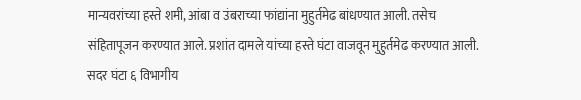मान्यवरांच्या हस्ते शमी, आंबा व उंबराच्या फांद्यांना मुहुर्तमेढ बांधण्यात आली. तसेच संहितापूजन करण्यात आले. प्रशांत दामले यांच्या हस्ते घंटा वाजवून मुहुर्तमेढ करण्यात आली. सदर घंटा ६ विभागीय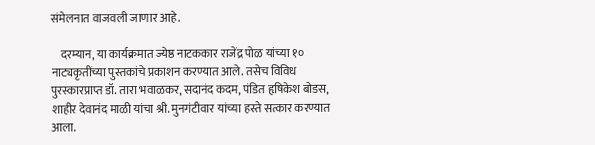संमेलनात वाजवली जाणार आहे.

    दरम्यान, या कार्यक्रमात ज्येष्ठ नाटककार राजेंद्र पोळ यांच्या १० नाट्यकृतींच्या पुस्तकांचे प्रकाशन करण्यात आले. तसेच विविध पुरस्कारप्राप्त डॉ. तारा भवाळकर, सदानंद कदम, पंडित हृषिकेश बोडस, शाहीर देवानंद माळी यांचा श्री. मुनगंटीवार यांच्या हस्ते सत्कार करण्यात आला.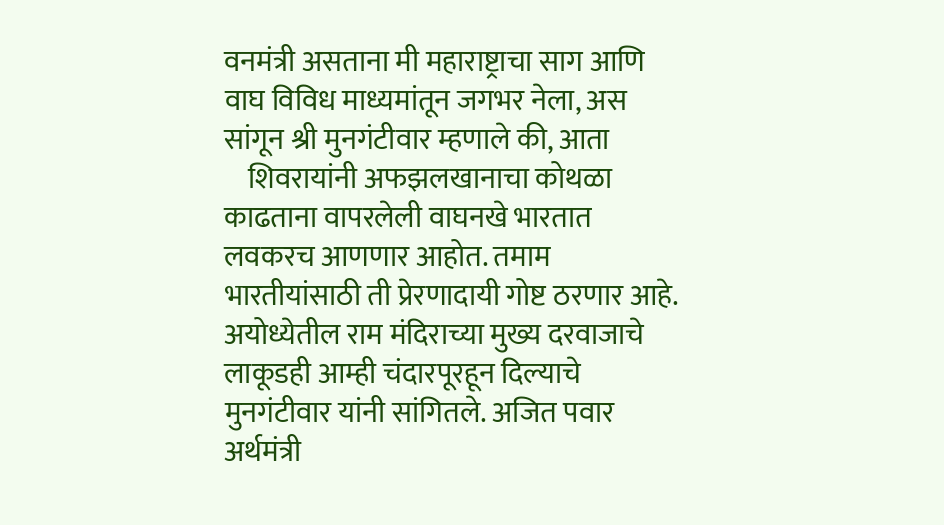वनमंत्री असताना मी महाराष्ट्राचा साग आणि वाघ विविध माध्यमांतून जगभर नेला, अस सांगून श्री मुनगंटीवार म्हणाले की, आता
    शिवरायांनी अफझलखानाचा कोथळा काढताना वापरलेली वाघनखे भारतात लवकरच आणणार आहोत. तमाम भारतीयांसाठी ती प्रेरणादायी गोष्ट ठरणार आहे. अयोध्येतील राम मंदिराच्या मुख्य दरवाजाचे लाकूडही आम्ही चंदारपूरहून दिल्याचे मुनगंटीवार यांनी सांगितले. अजित पवार अर्थमंत्री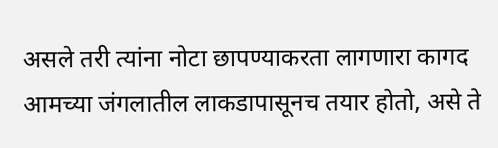असले तरी त्यांना नोटा छापण्याकरता लागणारा कागद आमच्या जंगलातील लाकडापासूनच तयार होतो, असे ते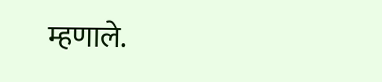म्हणाले.